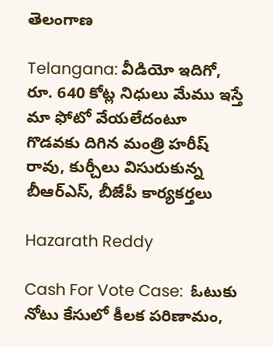తెలంగాణ

Telangana: వీడియో ఇదిగో, రూ. 640 కోట్ల నిధులు మేము ఇస్తే మా ఫోటో వేయలేదంటూ గొడవకు దిగిన మంత్రి హరీష్ రావు, కుర్చీలు విసురుకున్న బీఆర్‌ఎస్, బీజేపీ కార్యకర్తలు

Hazarath Reddy

Cash For Vote Case:  ఓటుకు నోటు కేసులో కీలక పరిణామం,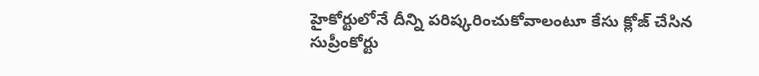హైకోర్టులోనే దీన్ని పరిష్కరించుకోవాలంటూ కేసు క్లోజ్ చేసిన సుప్రీంకోర్టు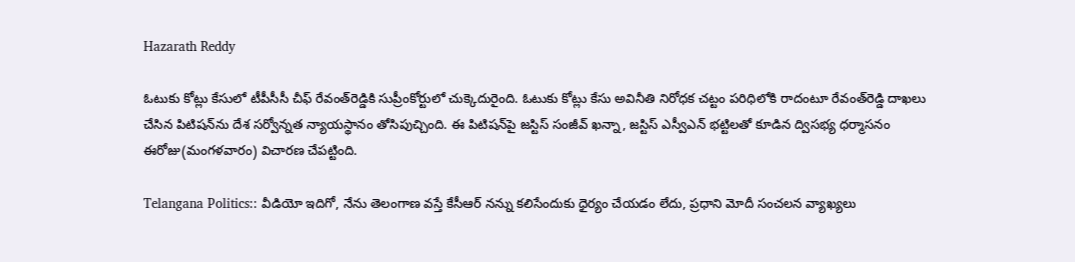Hazarath Reddy

ఓటుకు కోట్లు కేసులో టీపీసీసీ చీఫ్‌ రేవంత్‌రెడ్డికి సుప్రీంకోర్టులో చుక్కెదురైంది. ఓటుకు కోట్లు కేసు అవినీతి నిరోధక చట్టం పరిధిలోకి రాదంటూ రేవంత్‌రెడ్డి దాఖలు చేసిన పిటిషన్‌ను దేశ సర్వోన్నత న్యాయస్థానం తోసిపుచ్చింది. ఈ పిటిషన్‌పై జస్టిస్‌ సంజీవ్‌ ఖన్నా, జస్టిస్‌ ఎస్వీఎన్‌ భట్టిలతో కూడిన ద్విసభ్య ధర్మాసనం ఈరోజు(మంగళవారం) విచారణ చేపట్టింది.

Telangana Politics:: వీడియో ఇదిగో, నేను తెలంగాణ వస్తే కేసీఆర్ నన్ను కలిసేందుకు ధైర్యం చేయడం లేదు, ప్రధాని మోదీ సంచలన వ్యాఖ్యలు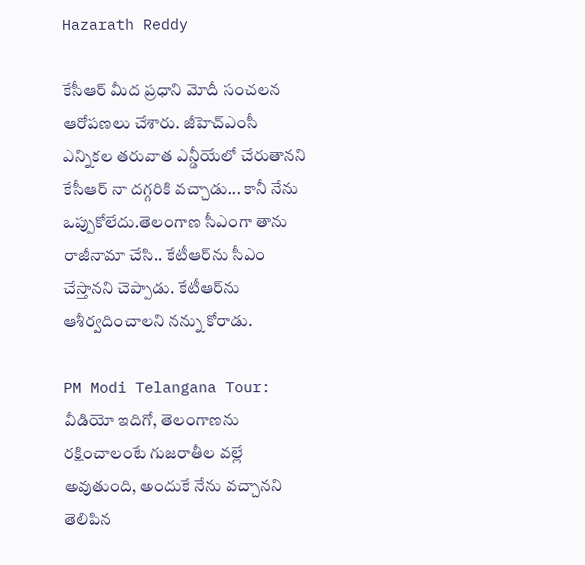Hazarath Reddy

కేసీఆర్ మీద ప్రధాని మోదీ సంచలన ఆరోపణలు చేశారు. జీహెచ్ఎంసీ ఎన్నికల తరువాత ఎన్డీయేలో చేరుతానని కేసీఆర్ నా దగ్గరికి వచ్చాడు... కానీ నేను ఒప్పుకోలేదు.తెలంగాణ సీఎంగా తాను రాజీనామా చేసి.. కేటీఆర్‌ను సీఎం చేస్తానని చెప్పాడు. కేటీఆర్‌ను ఆశీర్వదించాలని నన్ను కోరాడు.

PM Modi Telangana Tour: వీడియో ఇదిగో, తెలంగాణను రక్షించాలంటే గుజరాతీల వల్లే అవుతుంది, అందుకే నేను వచ్చానని తెలిపిన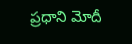ప్రధాని మోదీ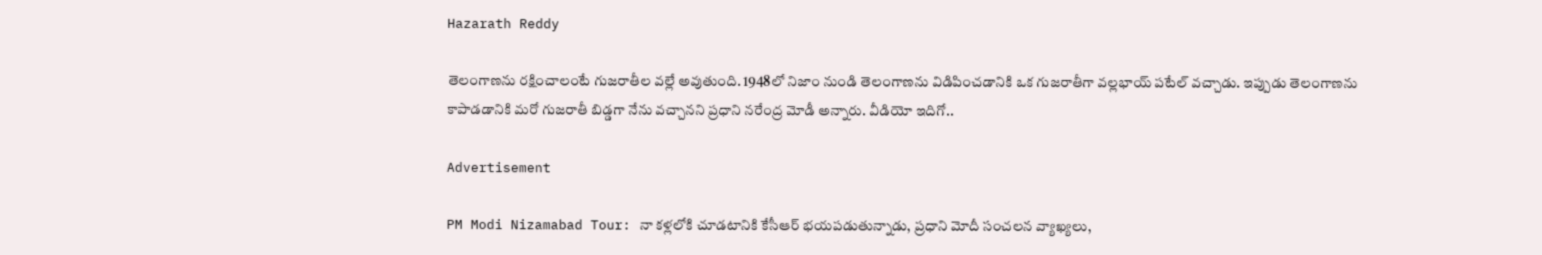Hazarath Reddy

తెలంగాణను రక్షించాలంటే గుజరాతీల వల్లే అవుతుంది. 1948లో నిజాం నుండి తెలంగాణను విడిపించడానికి ఒక గుజరాతీగా వల్లభాయ్ పటేల్ వచ్చాడు. ఇప్పుడు తెలంగాణను కాపాడడానికి మరో గుజరాతీ బిడ్డగా నేను వచ్చానని ప్రధాని నరేంద్ర మోడీ అన్నారు. వీడియో ఇదిగో..

Advertisement

PM Modi Nizamabad Tour: నా కళ్లలోకి చూడటానికి కేసీఆర్ భయపడుతున్నాడు, ప్రధాని మోదీ సంచలన వ్యాఖ్యలు,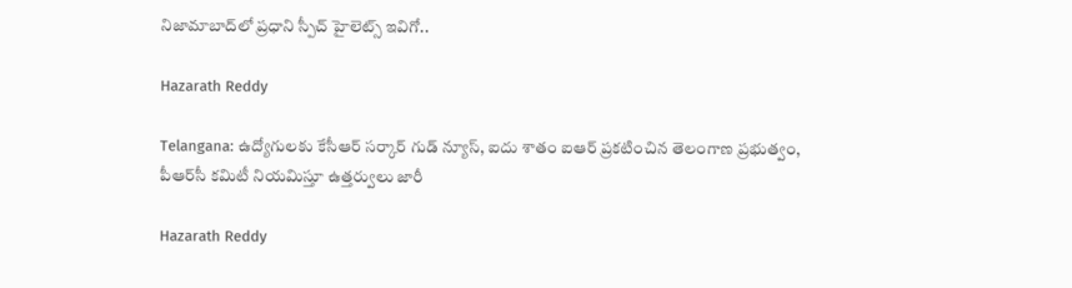నిజామాబాద్‌లో ప్రధాని స్పీచ్ హైలెట్స్ ఇవిగో..

Hazarath Reddy

Telangana: ఉద్యోగులకు కేసీఆర్ సర్కార్ గుడ్ న్యూస్, ఐదు శాతం ఐఆర్ ప్రకటించిన తెలంగాణ ప్రభుత్వం, పీఆర్‌సీ కమిటీ నియమిస్తూ ఉత్తర్వులు జారీ

Hazarath Reddy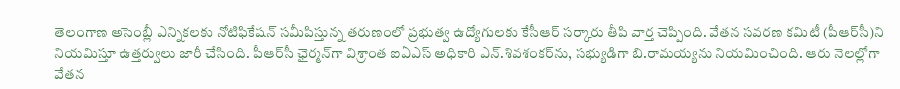తెలంగాణ అసెంబ్లీ ఎన్నికలకు నోటిఫికేషన్ సమీపిస్తున్న తరుణంలో ప్రభుత్వ ఉద్యోగులకు కేసీఆర్ సర్కారు తీపి వార్త చెప్పింది. వేతన సవరణ కమిటీ (పీఆర్‌సీ)ని నియమిస్తూ ఉత్తర్వులు జారీ చేసింది. పీఆర్‌సీ ఛైర్మన్‌గా విశ్రాంత ఐఏఎస్‌ అధికారి ఎన్‌.శివశంకర్‌ను, సభ్యుడిగా బి.రామయ్యను నియమించింది. ఆరు నెలల్లోగా వేతన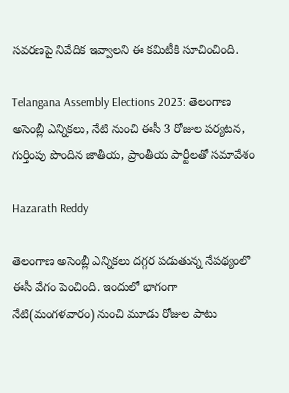సవరణపై నివేదిక ఇవ్వాలని ఈ కమిటీకి సూచించింది.

Telangana Assembly Elections 2023: తెలంగాణ అసెంబ్లీ ఎన్నికలు, నేటి నుంచి ఈసీ 3 రోజుల పర్యటన, గుర్తింపు పొందిన జాతీయ, ప్రాంతీయ పార్టీలతో సమావేశం

Hazarath Reddy

తెలంగాణ అసెంబ్లీ ఎన్నికలు దగ్గర పడుతున్న నేపథ్యంలొ ఈసీ వేగం పెంచింది. ఇందులో భాగంగా నేటి(మంగళవారం) నుంచి మూడు రోజుల పాటు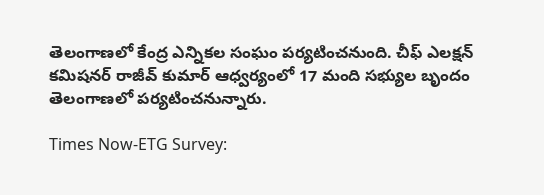తెలంగాణలో కేంద్ర ఎన్నికల సంఘం పర్యటించనుంది. చీఫ్ ఎలక్షన్ కమిషనర్ రాజీవ్ కుమార్ ఆధ్వర్యంలో 17 మంది సభ్యుల బృందం తెలంగాణలో పర్యటించనున్నారు.

Times Now-ETG Survey: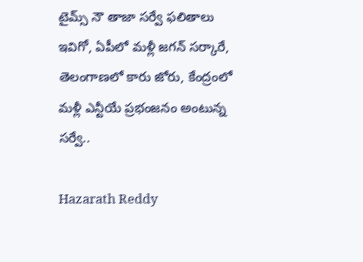టైమ్స్‌ నౌ తాజా సర్వే ఫలితాలు ఇవిగో, ఏపీలో మళ్లీ జగన్ సర్కారే, తెలంగాణలో కారు జోరు, కేంద్రంలో మళ్లీ ఎన్టీయే ప్రభంజనం అంటున్న సర్వే..

Hazarath Reddy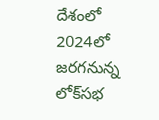దేశంలో 2024లో జరగనున్న లోక్‌సభ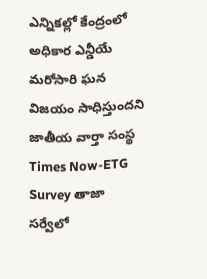ఎన్నికల్లో కేంద్రంలో అధికార ఎన్డీయే మరోసారి ఘన విజయం సాధిస్తుందని జాతీయ వార్తా సంస్థ Times Now-ETG Survey తాజా సర్వేలో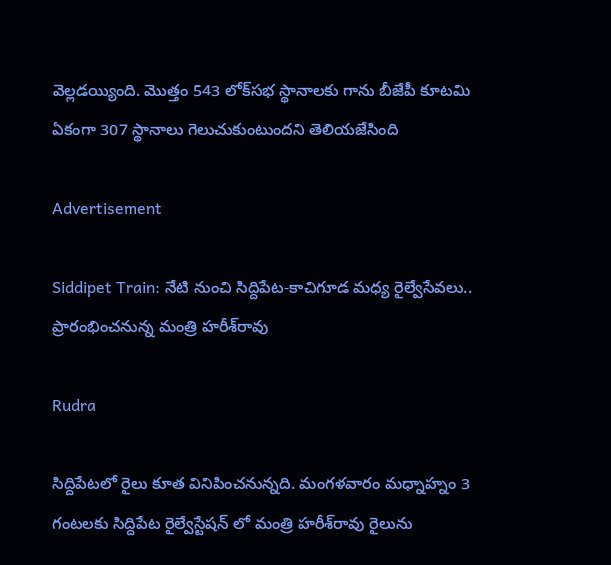వెల్లడయ్యింది. మొత్తం 543 లోక్‌సభ స్థానాలకు గాను బీజేపీ కూటమి ఏకంగా 307 స్థానాలు గెలుచుకుంటుందని తెలియజేసింది

Advertisement

Siddipet Train: నేటి నుంచి సిద్దిపేట-కాచిగూడ మధ్య రైల్వేసేవలు.. ప్రారంభించనున్న మంత్రి హరీశ్‌రావు

Rudra

సిద్దిపేటలో రైలు కూత వినిపించనున్నది. మంగళవారం మధ్నాహ్నం 3 గంటలకు సిద్దిపేట రైల్వేస్టేషన్‌ లో మంత్రి హరీశ్‌రావు రైలును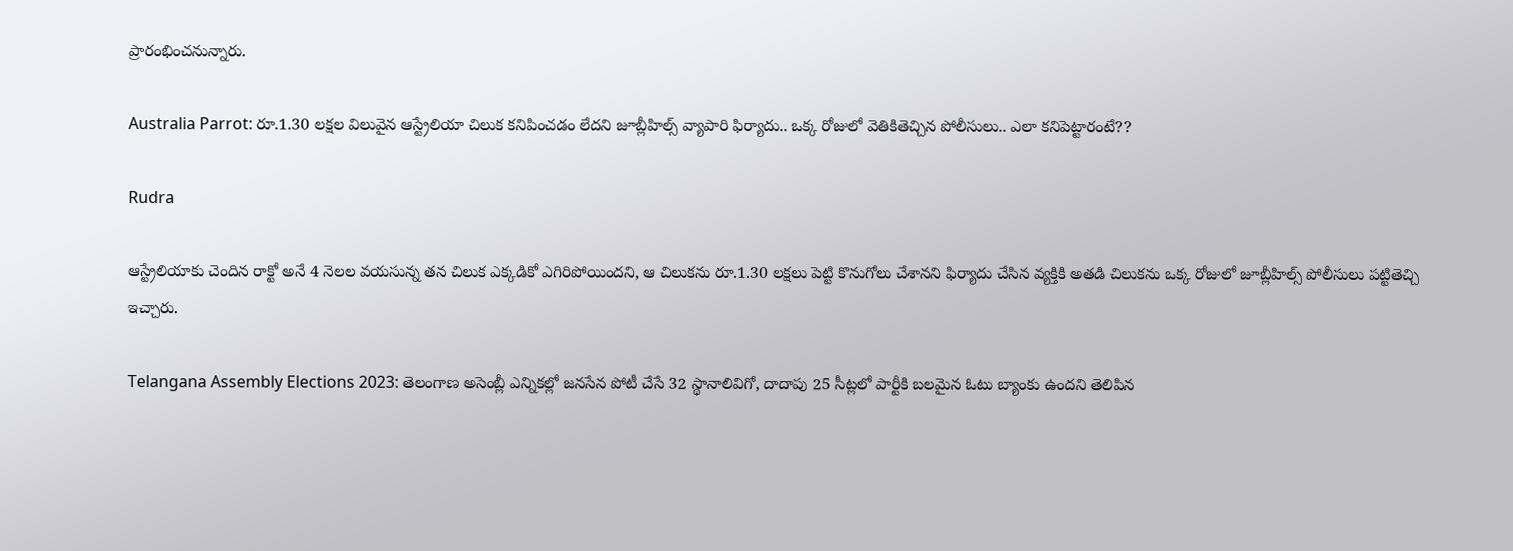ప్రారంభించనున్నారు.

Australia Parrot: రూ.1.30 లక్షల విలువైన ఆస్ట్రేలియా చిలుక కనిపించడం లేదని జూబ్లీహిల్స్ వ్యాపారి ఫిర్యాదు.. ఒక్క రోజులో వెతికితెచ్చిన పోలీసులు.. ఎలా కనిపెట్టారంటే??

Rudra

ఆస్ట్రేలియాకు చెందిన రాక్టో అనే 4 నెలల వయసున్న తన చిలుక ఎక్కడికో ఎగిరిపోయిందని, ఆ చిలుకను రూ.1.30 లక్షలు పెట్టి కొనుగోలు చేశానని ఫిర్యాదు చేసిన వ్యక్తికి అతడి చిలుకను ఒక్క రోజులో జూబ్లీహిల్స్ పోలీసులు పట్టితెచ్చి ఇచ్చారు.

Telangana Assembly Elections 2023: తెలంగాణ అసెంబ్లీ ఎన్నికల్లో జనసేన పోటీ చేసే 32 స్థానాలివిగో, దాదాపు 25 సీట్లలో పార్టీకి బలమైన ఓటు బ్యాంకు ఉందని తెలిపిన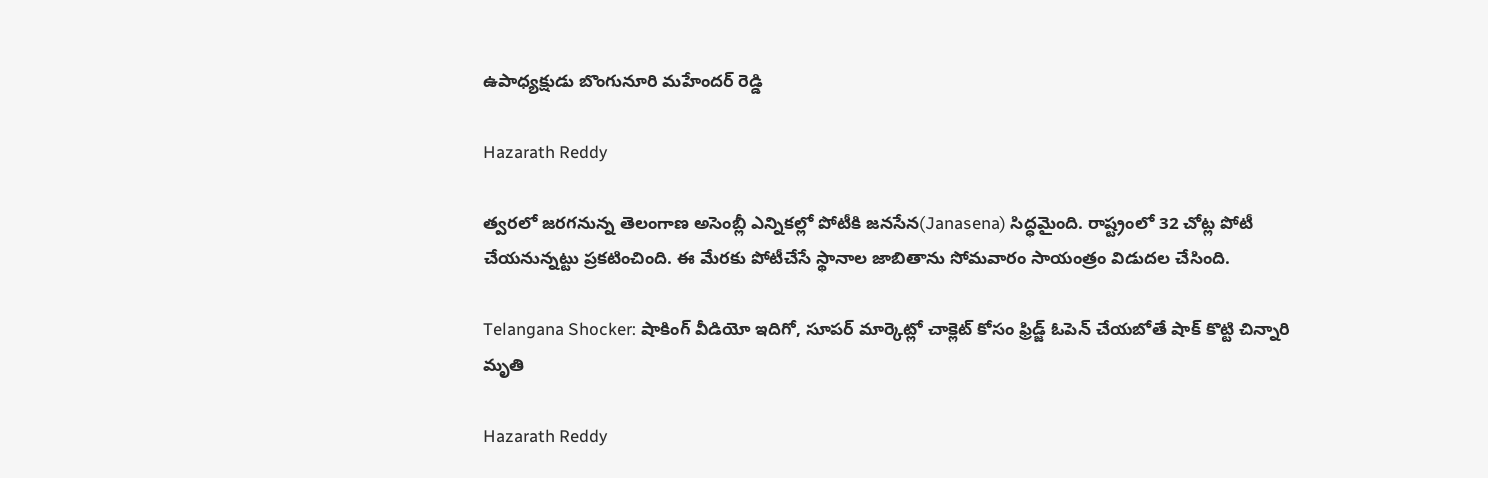ఉపాధ్యక్షుడు బొంగునూరి మహేందర్‌ రెడ్డి

Hazarath Reddy

త్వరలో జరగనున్న తెలంగాణ అసెంబ్లీ ఎన్నికల్లో పోటీకి జనసేన(Janasena) సిద్ధమైంది. రాష్ట్రంలో 32 చోట్ల పోటీ చేయనున్నట్టు ప్రకటించింది. ఈ మేరకు పోటీచేసే స్థానాల జాబితాను సోమవారం సాయంత్రం విడుదల చేసింది.

Telangana Shocker: షాకింగ్ వీడియో ఇదిగో, సూపర్ మార్కెట్లో చాక్లెట్ కోసం ఫ్రిడ్జ్ ఓపెన్ చేయబోతే షాక్ కొట్టి చిన్నారి మృతి

Hazarath Reddy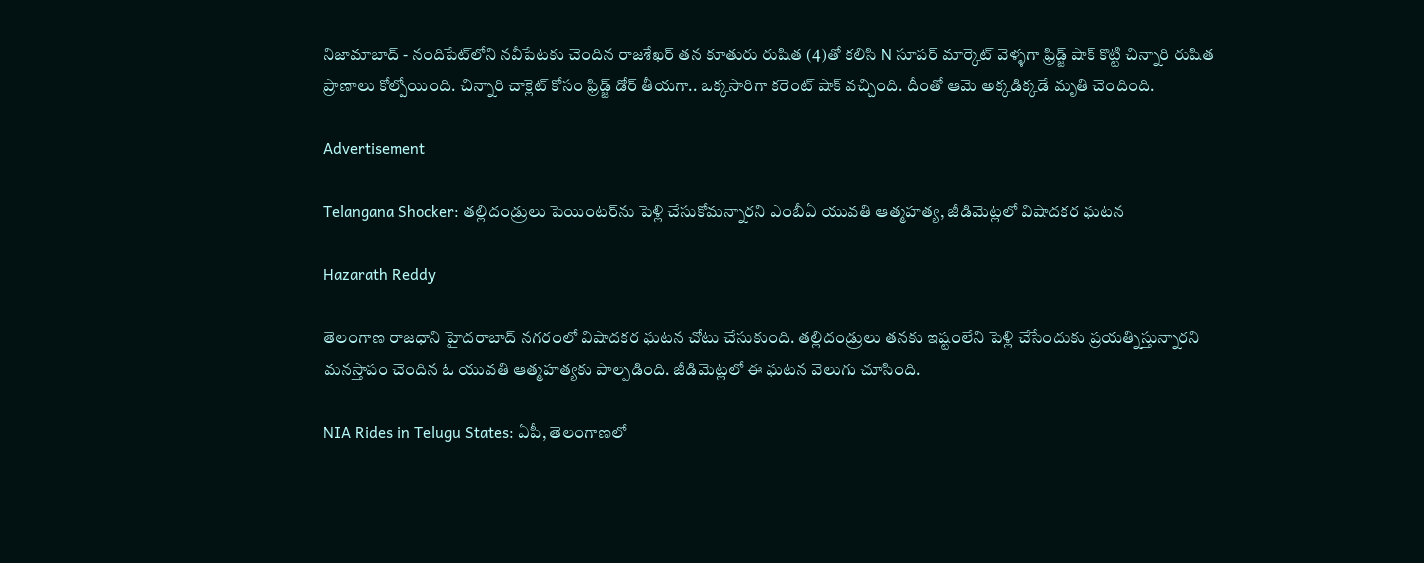నిజామాబాద్ - నందిపేట్‌లోని నవీపేటకు చెందిన రాజశేఖర్ తన కూతురు రుషిత (4)తో కలిసి N సూపర్ మార్కెట్ వెళ్ళగా ఫ్రిడ్జ్ షాక్ కొట్టి చిన్నారి రుషిత ప్రాణాలు కోల్పోయింది. చిన్నారి చాక్లెట్ కోసం ఫ్రిడ్జ్ డోర్ తీయగా.. ఒక్కసారిగా కరెంట్ షాక్ వచ్చింది. దీంతో ఆమె అక్కడిక్కడే మృతి చెందింది.

Advertisement

Telangana Shocker: తల్లిదండ్రులు పెయింటర్‌ను పెళ్లి చేసుకోమన్నారని ఎంబీఏ యువతి ఆత్మహత్య, జీడిమెట్లలో విషాదకర ఘటన

Hazarath Reddy

తెలంగాణ రాజధాని హైదరాబాద్ నగరంలో విషాదకర ఘటన చోటు చేసుకుంది. తల్లిదండ్రులు తనకు ఇష్టంలేని పెళ్లి చేసేందుకు ప్రయత్నిస్తున్నారని మనస్తాపం చెందిన ఓ యువతి ఆత్మహత్యకు పాల్పడింది. జీడిమెట్లలో ఈ ఘటన వెలుగు చూసింది.

NIA Rides in Telugu States: ఏపీ, తెలంగాణలో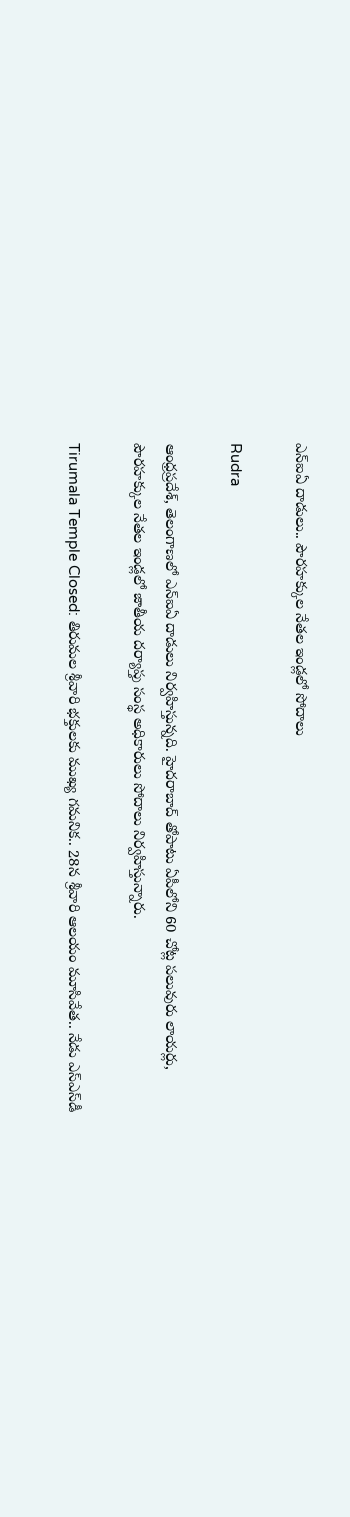ఎన్‌ఐఏ దాడులు.. పౌరహక్కుల నేతల ఇండ్లలో సోదాలు

Rudra

ఆంధ్రప్రదేశ్‌, తెలంగాణలో ఎన్‌ఐఏ దాడులు నిర్వహిస్తున్నది. హైదరాబాద్‌ తోపాటు ఏపీలోని 60 చోట్ల పలువురు లాయర్లు, పౌరహక్కుల నేతల ఇండ్లలో జాతీయ దర్యాప్తు సంస్థ అధికారులు సోదాలు నిర్వహిస్తున్నారు.

Tirumala Temple Closed: తిరుమల శ్రీవారి భక్తులకు ముఖ్య గమనిక.. 28న శ్రీవారి ఆలయం మూసివేత.. నేడు ఎస్ఎస్‌డీ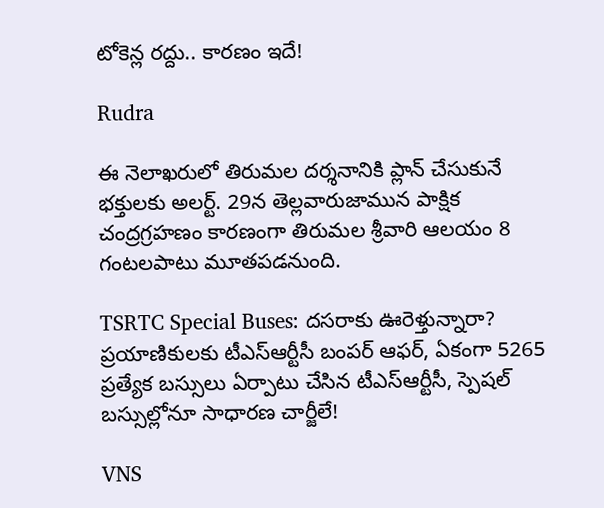టోకెన్ల రద్దు.. కారణం ఇదే!

Rudra

ఈ నెలాఖరులో తిరుమల దర్శనానికి ప్లాన్ చేసుకునే భక్తులకు అలర్ట్. 29న తెల్లవారుజామున పాక్షిక చంద్రగ్రహణం కారణంగా తిరుమల శ్రీవారి ఆలయం 8 గంటలపాటు మూతపడనుంది.

TSRTC Special Buses: దసరాకు ఊరెళ్తున్నారా? ప్రయాణికులకు టీఎస్‌ఆర్టీసీ బంపర్ ఆఫర్, ఏకంగా 5265 ప్రత్యేక బస్సులు ఏర్పాటు చేసిన టీఎస్‌ఆర్టీసీ, స్పెషల్ బస్సుల్లోనూ సాధారణ చార్జీలే!

VNS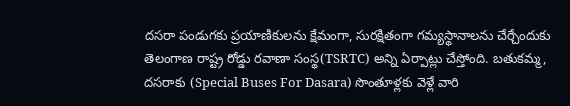దసరా పండుగకు ప్రయాణికులను క్షేమంగా, సురక్షితంగా గమ్యస్థానాలను చేర్చేందుకు తెలంగాణ రాష్ట్ర రోడ్డు రవాణా సంస్థ(TSRTC) అన్ని ఏర్పాట్లు చేస్తోంది. బతుకమ్మ, దసరాకు (Special Buses For Dasara) సొంతూళ్లకు వెళ్లే వారి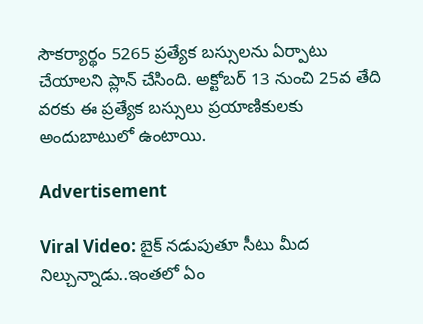సౌకర్యార్థం 5265 ప్రత్యేక బస్సులను ఏర్పాటు చేయాలని ప్లాన్ చేసింది. అక్టోబర్ 13 నుంచి 25వ తేది వరకు ఈ ప్రత్యేక బస్సులు ప్రయాణికులకు అందుబాటులో ఉంటాయి.

Advertisement

Viral Video: బైక్ నడుపుతూ సీటు మీద నిల్చున్నాడు..ఇంతలో ఏం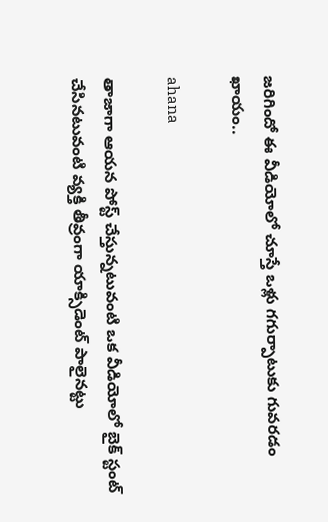జరిగిందో ఈ వీడియోలో చూస్తే ఒళ్లు గగుర్పాటుకు గువరడం ఖాయం..

ahana

తాజాగా ఆయన పోస్ట్ చేస్తున్నటువంటి ఒక వీడియోలో బైక్ స్టంట్ చేసినటువంటి వ్యక్తి తీవ్రంగా యాక్సిడెంట్ పాలైనట్టు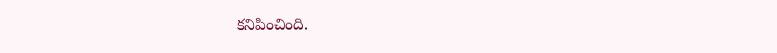కనిపించింది.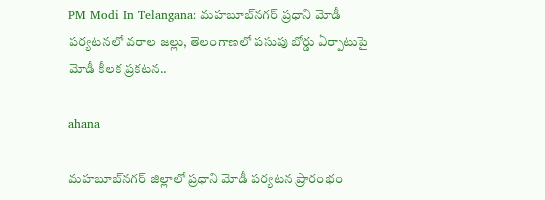PM Modi In Telangana: మహబూబ్‌నగర్‌ ప్రధాని మోడీ పర్యటనలో వరాల జల్లు, తెలంగాణలో పసుపు బోర్డు ఏర్పాటుపై మోడీ కీలక ప్రకటన..

ahana

మహబూబ్‌నగర్‌ జిల్లాలో ప్రధాని మోడీ పర్యటన ప్రారంభం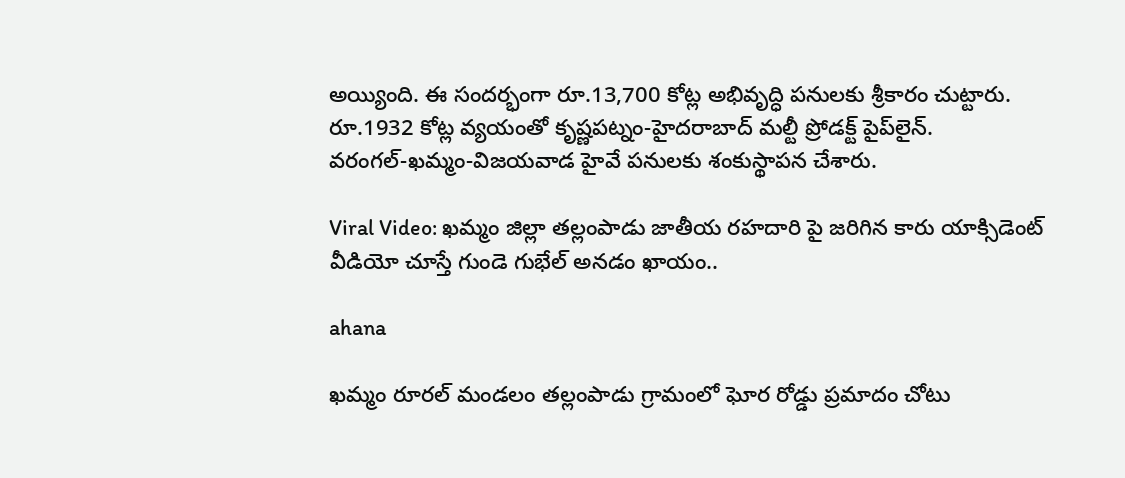అయ్యింది. ఈ సందర్భంగా రూ.13,700 కోట్ల అభివృద్ధి పనులకు శ్రీకారం చుట్టారు. రూ.1932 కోట్ల వ్యయంతో కృష్ణపట్నం-హైదరాబాద్‌ మల్టీ ప్రోడక్ట్‌ పైప్‌లైన్. వరంగల్‌-ఖమ్మం-విజయవాడ హైవే పనులకు శంకుస్థాపన చేశారు.

Viral Video: ఖమ్మం జిల్లా తల్లంపాడు జాతీయ రహదారి పై జరిగిన కారు యాక్సిడెంట్ వీడియో చూస్తే గుండె గుభేల్ అనడం ఖాయం..

ahana

ఖమ్మం రూరల్ మండలం తల్లంపాడు గ్రామంలో ఘోర రోడ్డు ప్రమాదం చోటు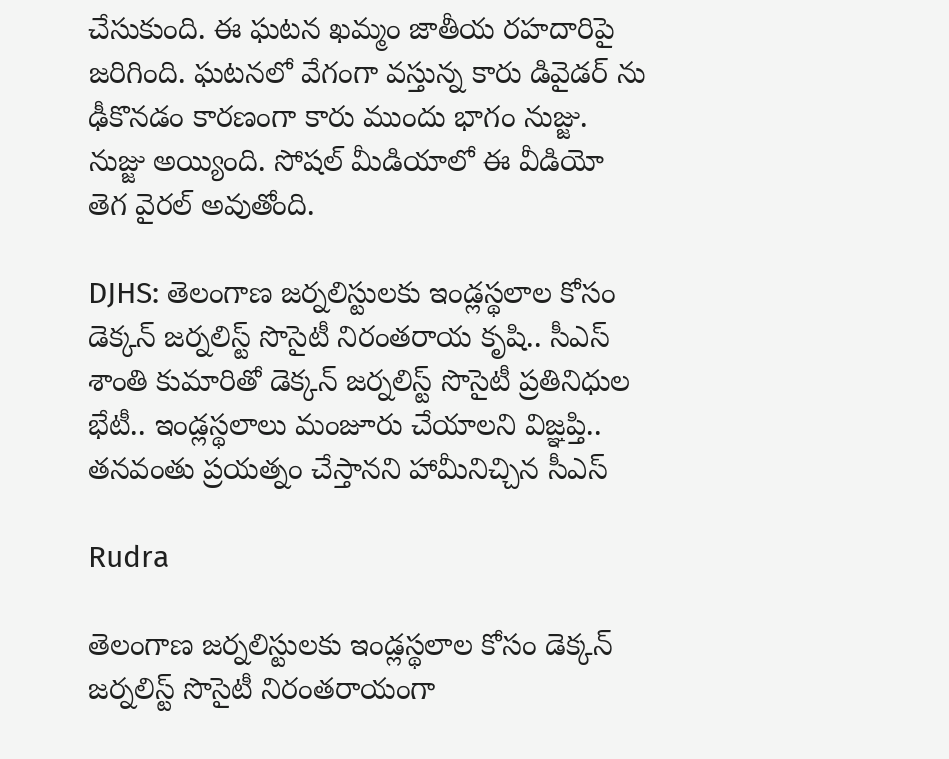చేసుకుంది. ఈ ఘటన ఖమ్మం జాతీయ రహదారిపై జరిగింది. ఘటనలో వేగంగా వస్తున్న కారు డివైడర్ ను ఢీకొనడం కారణంగా కారు ముందు భాగం నుజ్జు. నుజ్జు అయ్యింది. సోషల్ మీడియాలో ఈ వీడియో తెగ వైరల్ అవుతోంది.

DJHS: తెలంగాణ జర్నలిస్టులకు ఇండ్లస్థలాల కోసం డెక్కన్ జర్నలిస్ట్ సొసైటీ నిరంతరాయ కృషి.. సీఎస్ శాంతి కుమారితో డెక్కన్ జర్నలిస్ట్ సొసైటీ ప్రతినిధుల భేటీ.. ఇండ్లస్థలాలు మంజూరు చేయాలని విజ్ఞప్తి.. తనవంతు ప్రయత్నం చేస్తానని హామీనిచ్చిన సీఎస్

Rudra

తెలంగాణ జర్నలిస్టులకు ఇండ్లస్థలాల కోసం డెక్కన్ జర్నలిస్ట్ సొసైటీ నిరంతరాయంగా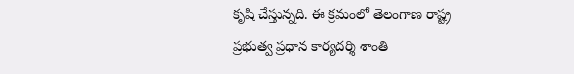కృషి చేస్తున్నది. ఈ క్రమంలో తెలంగాణ రాష్ట్ర ప్రభుత్వ ప్రధాన కార్యదర్శి శాంతి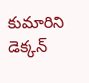కుమారిని డెక్కన్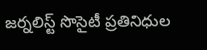జర్నలిస్ట్ సొసైటీ ప్రతినిధుల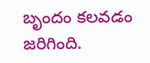బృందం కలవడం జరిగింది.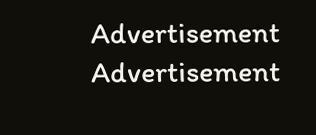Advertisement
Advertisement